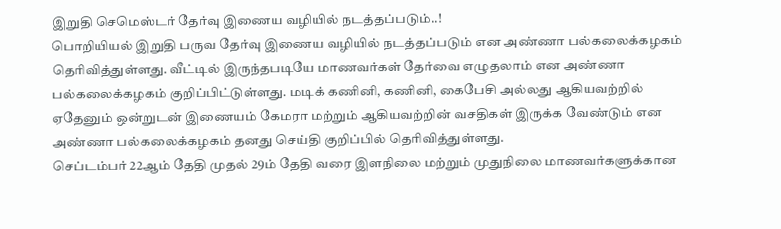இறுதி செமெஸ்டர் தேர்வு இணைய வழியில் நடத்தப்படும்..!
பொறியியல் இறுதி பருவ தேர்வு இணைய வழியில் நடத்தப்படும் என அண்ணா பல்கலைக்கழகம் தெரிவித்துள்ளது. வீட்டில் இருந்தபடியே மாணவர்கள் தேர்வை எழுதலாம் என அண்ணா பல்கலைக்கழகம் குறிப்பிட்டுள்ளது. மடிக் கணினி, கணினி, கைபேசி அல்லது ஆகியவற்றில் ஏதேனும் ஒன்றுடன் இணையம் கேமரா மற்றும் ஆகியவற்றின் வசதிகள் இருக்க வேண்டும் என அண்ணா பல்கலைக்கழகம் தனது செய்தி குறிப்பில் தெரிவித்துள்ளது.
செப்டம்பர் 22ஆம் தேதி முதல் 29ம் தேதி வரை இளநிலை மற்றும் முதுநிலை மாணவர்களுக்கான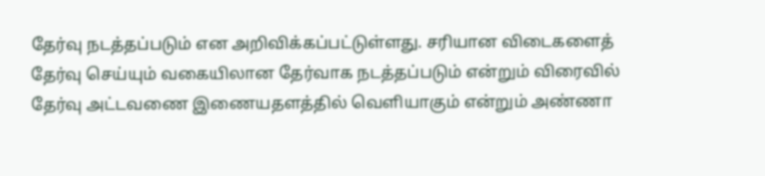தேர்வு நடத்தப்படும் என அறிவிக்கப்பட்டுள்ளது. சரியான விடைகளைத் தேர்வு செய்யும் வகையிலான தேர்வாக நடத்தப்படும் என்றும் விரைவில் தேர்வு அட்டவணை இணையதளத்தில் வெளியாகும் என்றும் அண்ணா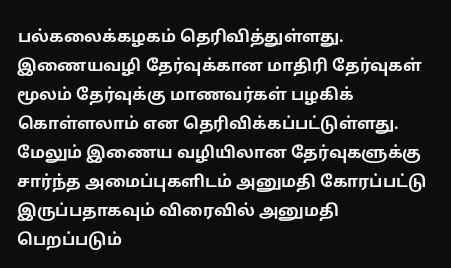பல்கலைக்கழகம் தெரிவித்துள்ளது.
இணையவழி தேர்வுக்கான மாதிரி தேர்வுகள் மூலம் தேர்வுக்கு மாணவர்கள் பழகிக் கொள்ளலாம் என தெரிவிக்கப்பட்டுள்ளது. மேலும் இணைய வழியிலான தேர்வுகளுக்கு சார்ந்த அமைப்புகளிடம் அனுமதி கோரப்பட்டு இருப்பதாகவும் விரைவில் அனுமதி பெறப்படும்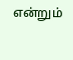என்றும்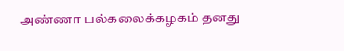அண்ணா பல்கலைக்கழகம் தனது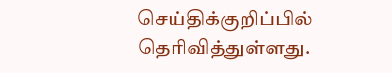செய்திக்குறிப்பில் தெரிவித்துள்ளது.